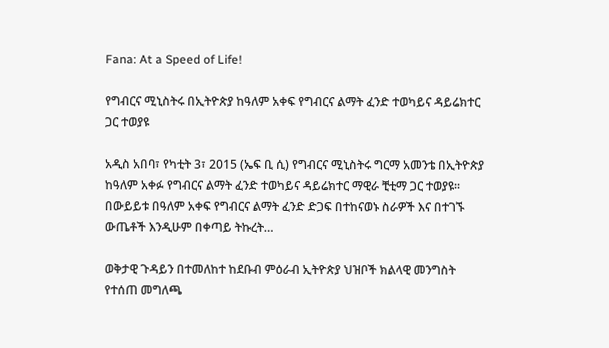Fana: At a Speed of Life!

የግብርና ሚኒስትሩ በኢትዮጵያ ከዓለም አቀፍ የግብርና ልማት ፈንድ ተወካይና ዳይሬክተር ጋር ተወያዩ

አዲስ አበባ፣ የካቲት 3፣ 2015 (ኤፍ ቢ ሲ) የግብርና ሚኒስትሩ ግርማ አመንቴ በኢትዮጵያ ከዓለም አቀፉ የግብርና ልማት ፈንድ ተወካይና ዳይሬክተር ማዊራ ቺቲማ ጋር ተወያዩ፡፡ በውይይቱ በዓለም አቀፍ የግብርና ልማት ፈንድ ድጋፍ በተከናወኑ ስራዎች እና በተገኙ ውጤቶች እንዲሁም በቀጣይ ትኩረት…

ወቅታዊ ጉዳይን በተመለከተ ከደቡብ ምዕራብ ኢትዮጵያ ህዝቦች ክልላዊ መንግስት የተሰጠ መግለጫ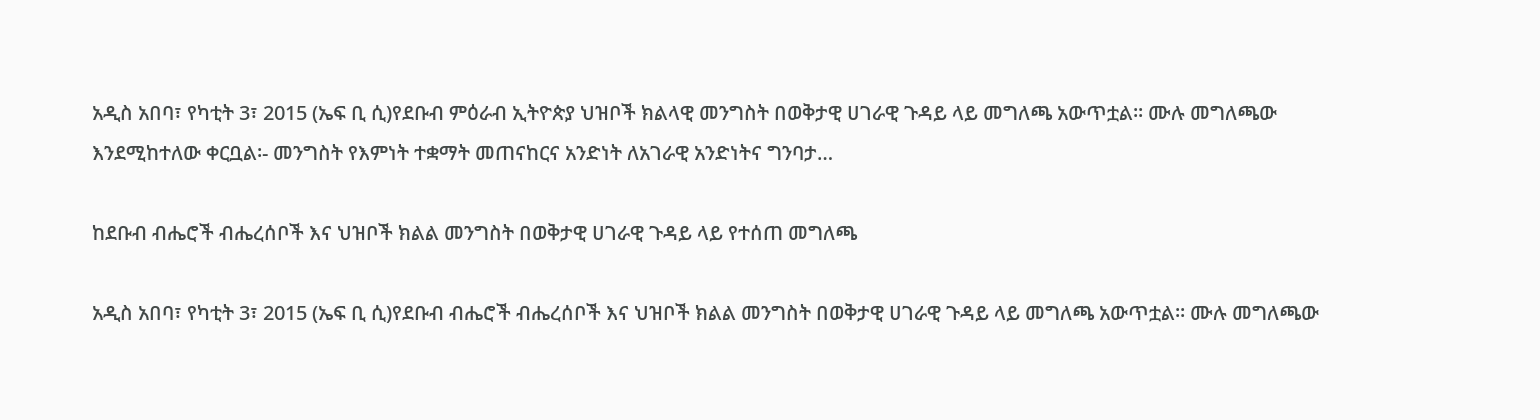አዲስ አበባ፣ የካቲት 3፣ 2015 (ኤፍ ቢ ሲ)የደቡብ ምዕራብ ኢትዮጵያ ህዝቦች ክልላዊ መንግስት በወቅታዊ ሀገራዊ ጉዳይ ላይ መግለጫ አውጥቷል፡፡ ሙሉ መግለጫው እንደሚከተለው ቀርቧል፡- መንግስት የእምነት ተቋማት መጠናከርና አንድነት ለአገራዊ አንድነትና ግንባታ…

ከደቡብ ብሔሮች ብሔረሰቦች እና ህዝቦች ክልል መንግስት በወቅታዊ ሀገራዊ ጉዳይ ላይ የተሰጠ መግለጫ

አዲስ አበባ፣ የካቲት 3፣ 2015 (ኤፍ ቢ ሲ)የደቡብ ብሔሮች ብሔረሰቦች እና ህዝቦች ክልል መንግስት በወቅታዊ ሀገራዊ ጉዳይ ላይ መግለጫ አውጥቷል፡፡ ሙሉ መግለጫው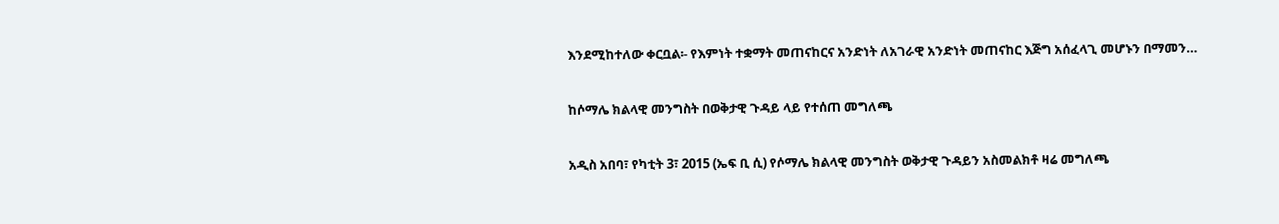እንደሚከተለው ቀርቧል፡- የእምነት ተቋማት መጠናከርና አንድነት ለአገራዊ አንድነት መጠናከር እጅግ አሰፈላጊ መሆኑን በማመን…

ከሶማሌ ክልላዊ መንግስት በወቅታዊ ጉዳይ ላይ የተሰጠ መግለጫ

አዲስ አበባ፣ የካቲት 3፣ 2015 (ኤፍ ቢ ሲ) የሶማሌ ክልላዊ መንግስት ወቅታዊ ጉዳይን አስመልክቶ ዛሬ መግለጫ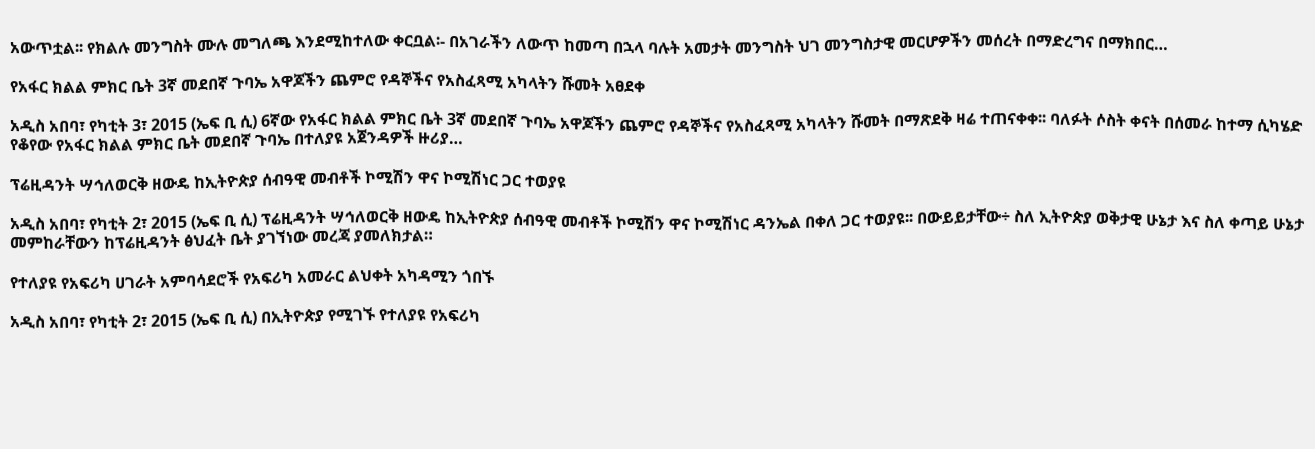አውጥቷል፡፡ የክልሉ መንግስት ሙሉ መግለጫ እንደሚከተለው ቀርቧል፡- በአገራችን ለውጥ ከመጣ በኋላ ባሉት አመታት መንግስት ህገ መንግስታዊ መርሆዎችን መሰረት በማድረግና በማክበር…

የአፋር ክልል ምክር ቤት 3ኛ መደበኛ ጉባኤ አዋጆችን ጨምሮ የዳኞችና የአስፈጻሚ አካላትን ሹመት አፀደቀ

አዲስ አበባ፣ የካቲት 3፣ 2015 (ኤፍ ቢ ሲ) 6ኛው የአፋር ክልል ምክር ቤት 3ኛ መደበኛ ጉባኤ አዋጆችን ጨምሮ የዳኞችና የአስፈጻሚ አካላትን ሹመት በማጽደቅ ዛሬ ተጠናቀቀ፡፡ ባለፉት ሶስት ቀናት በሰመራ ከተማ ሲካሄድ የቆየው የአፋር ክልል ምክር ቤት መደበኛ ጉባኤ በተለያዩ አጀንዳዎች ዙሪያ…

ፕሬዚዳንት ሣኅለወርቅ ዘውዴ ከኢትዮጵያ ሰብዓዊ መብቶች ኮሚሽን ዋና ኮሚሽነር ጋር ተወያዩ

አዲስ አበባ፣ የካቲት 2፣ 2015 (ኤፍ ቢ ሲ) ፕሬዚዳንት ሣኅለወርቅ ዘውዴ ከኢትዮጵያ ሰብዓዊ መብቶች ኮሚሽን ዋና ኮሚሽነር ዳንኤል በቀለ ጋር ተወያዩ፡፡ በውይይታቸው÷ ስለ ኢትዮጵያ ወቅታዊ ሁኔታ እና ስለ ቀጣይ ሁኔታ መምከራቸውን ከፕሬዚዳንት ፅህፈት ቤት ያገኘነው መረጃ ያመለክታል።

የተለያዩ የአፍሪካ ሀገራት አምባሳደሮች የአፍሪካ አመራር ልህቀት አካዳሚን ጎበኙ

አዲስ አበባ፣ የካቲት 2፣ 2015 (ኤፍ ቢ ሲ) በኢትዮጵያ የሚገኙ የተለያዩ የአፍሪካ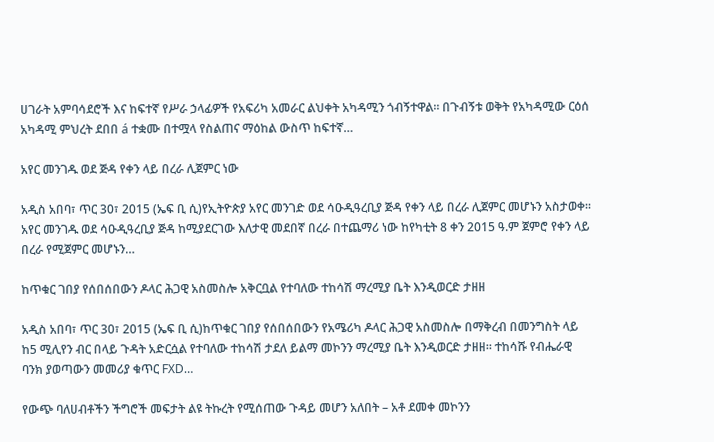ሀገራት አምባሳደሮች እና ከፍተኛ የሥራ ኃላፊዎች የአፍሪካ አመራር ልህቀት አካዳሚን ጎብኝተዋል። በጉብኝቱ ወቅት የአካዳሚው ርዕሰ አካዳሚ ምህረት ደበበ á ተቋሙ በተሟላ የስልጠና ማዕከል ውስጥ ከፍተኛ…

አየር መንገዱ ወደ ጅዳ የቀን ላይ በረራ ሊጀምር ነው

አዲስ አበባ፣ ጥር 30፣ 2015 (ኤፍ ቢ ሲ)የኢትዮጵያ አየር መንገድ ወደ ሳዑዲዓረቢያ ጅዳ የቀን ላይ በረራ ሊጀምር መሆኑን አስታወቀ፡፡ አየር መንገዱ ወደ ሳዑዲዓረቢያ ጅዳ ከሚያደርገው እለታዊ መደበኛ በረራ በተጨማሪ ነው ከየካቲት 8 ቀን 2015 ዓ.ም ጀምሮ የቀን ላይ በረራ የሚጀምር መሆኑን…

ከጥቁር ገበያ የሰበሰበውን ዶላር ሕጋዊ አስመስሎ አቅርቧል የተባለው ተከሳሽ ማረሚያ ቤት እንዲወርድ ታዘዘ

አዲስ አበባ፣ ጥር 30፣ 2015 (ኤፍ ቢ ሲ)ከጥቁር ገበያ የሰበሰበውን የአሜሪካ ዶላር ሕጋዊ አስመስሎ በማቅረብ በመንግስት ላይ ከ5 ሚሊየን ብር በላይ ጉዳት አድርሷል የተባለው ተከሳሽ ታደለ ይልማ መኮንን ማረሚያ ቤት እንዲወርድ ታዘዘ። ተከሳሹ የብሔራዊ ባንክ ያወጣውን መመሪያ ቁጥር FXD…

የውጭ ባለሀብቶችን ችግሮች መፍታት ልዩ ትኩረት የሚሰጠው ጉዳይ መሆን አለበት – አቶ ደመቀ መኮንን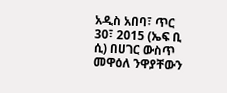አዲስ አበባ፣ ጥር 30፣ 2015 (ኤፍ ቢ ሲ) በሀገር ውስጥ መዋዕለ ንዋያቸውን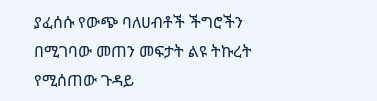ያፈሰሱ የውጭ ባለሀብቶች ችግሮችን በሚገባው መጠን መፍታት ልዩ ትኩረት የሚሰጠው ጉዳይ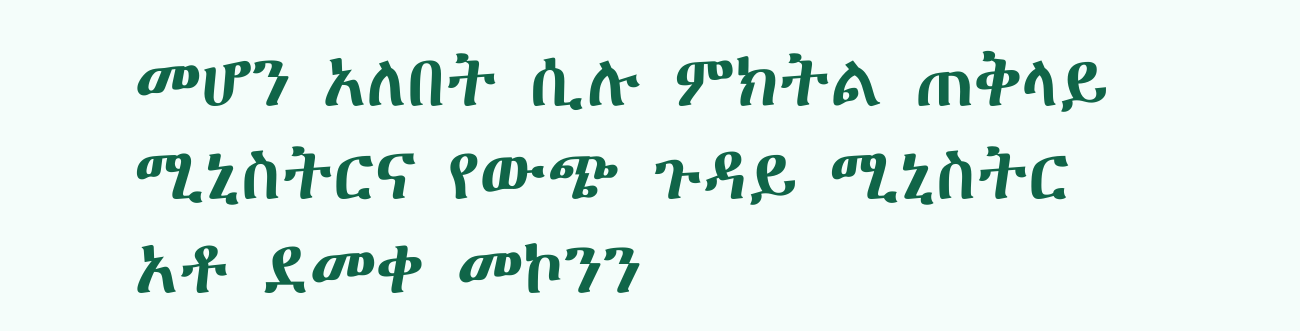መሆን አለበት ሲሉ ምክትል ጠቅላይ ሚኒስትርና የውጭ ጉዳይ ሚኒስትር አቶ ደመቀ መኮንን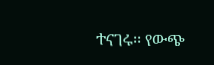ተናገሩ፡፡ የውጭ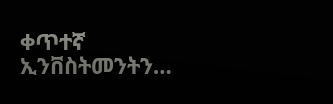ቀጥተኛ ኢንቨስትመንትን…